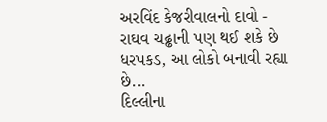અરવિંદ કેજરીવાલનો દાવો - રાઘવ ચઢ્ઢાની પણ થઈ શકે છે ધરપકડ, આ લોકો બનાવી રહ્યા છે...
દિલ્લીના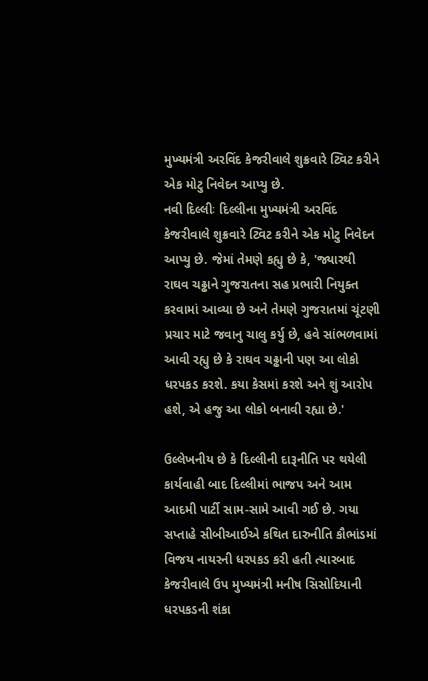મુખ્યમંત્રી અરવિંદ કેજરીવાલે શુક્રવારે ટ્વિટ કરીને એક મોટુ નિવેદન આપ્યુ છે.
નવી દિલ્લીઃ દિલ્લીના મુખ્યમંત્રી અરવિંદ કેજરીવાલે શુક્રવારે ટ્વિટ કરીને એક મોટુ નિવેદન આપ્યુ છે. જેમાં તેમણે કહ્યુ છે કે, 'જ્યારથી રાઘવ ચઢ્ઢાને ગુજરાતના સહ પ્રભારી નિયુક્ત કરવામાં આવ્યા છે અને તેમણે ગુજરાતમાં ચૂંટણી પ્રચાર માટે જવાનુ ચાલુ કર્યુ છે, હવે સાંભળવામાં આવી રહ્યુ છે કે રાઘવ ચઢ્ઢાની પણ આ લોકો ધરપકડ કરશે. કયા કેસમાં કરશે અને શું આરોપ હશે, એ હજુ આ લોકો બનાવી રહ્યા છે.'

ઉલ્લેખનીય છે કે દિલ્લીની દારૂનીતિ પર થયેલી કાર્યવાહી બાદ દિલ્લીમાં ભાજપ અને આમ આદમી પાર્ટી સામ-સામે આવી ગઈ છે. ગયા સપ્તાહે સીબીઆઈએ કથિત દારુનીતિ કૌભાંડમાં વિજય નાયરની ધરપકડ કરી હતી ત્યારબાદ કેજરીવાલે ઉપ મુખ્યમંત્રી મનીષ સિસોદિયાની ધરપકડની શંકા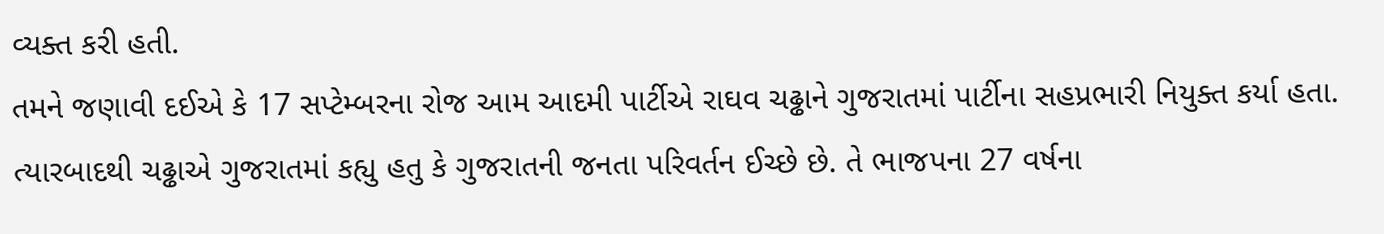વ્યક્ત કરી હતી.
તમને જણાવી દઈએ કે 17 સપ્ટેમ્બરના રોજ આમ આદમી પાર્ટીએ રાઘવ ચઢ્ઢાને ગુજરાતમાં પાર્ટીના સહપ્રભારી નિયુક્ત કર્યા હતા. ત્યારબાદથી ચઢ્ઢાએ ગુજરાતમાં કહ્યુ હતુ કે ગુજરાતની જનતા પરિવર્તન ઈચ્છે છે. તે ભાજપના 27 વર્ષના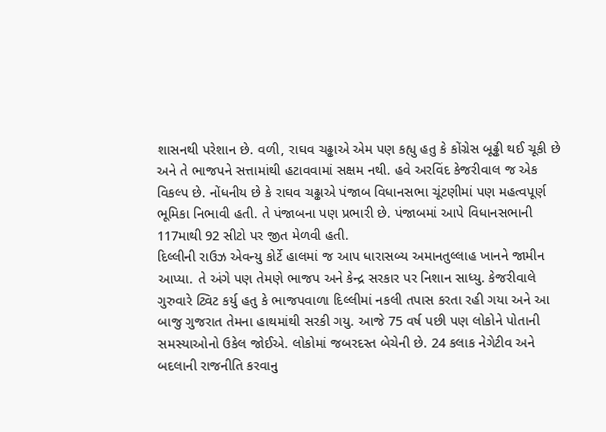શાસનથી પરેશાન છે. વળી, રાઘવ ચઢ્ઢાએ એમ પણ કહ્યુ હતુ કે કોંગ્રેસ બૂઢ્ઢી થઈ ચૂકી છે અને તે ભાજપને સત્તામાંથી હટાવવામાં સક્ષમ નથી. હવે અરવિંદ કેજરીવાલ જ એક વિકલ્પ છે. નોંધનીય છે કે રાઘવ ચઢ્ઢાએ પંજાબ વિધાનસભા ચૂંટણીમાં પણ મહત્વપૂર્ણ ભૂમિકા નિભાવી હતી. તે પંજાબના પણ પ્રભારી છે. પંજાબમાં આપે વિધાનસભાની 117માથી 92 સીટો પર જીત મેળવી હતી.
દિલ્લીની રાઉઝ એવન્યુ કોર્ટે હાલમાં જ આપ ધારાસબ્ય અમાનતુલ્લાહ ખાનને જામીન આપ્યા. તે અંગે પણ તેમણે ભાજપ અને કેન્દ્ર સરકાર પર નિશાન સાધ્યુ. કેજરીવાલે ગુરુવારે ટ્વિટ કર્યુ હતુ કે ભાજપવાળા દિલ્લીમાં નકલી તપાસ કરતા રહી ગયા અને આ બાજુ ગુજરાત તેમના હાથમાંથી સરકી ગયુ. આજે 75 વર્ષ પછી પણ લોકોને પોતાની સમસ્યાઓનો ઉકેલ જોઈએ. લોકોમાં જબરદસ્ત બેચેની છે. 24 કલાક નેગેટીવ અને બદલાની રાજનીતિ કરવાનુ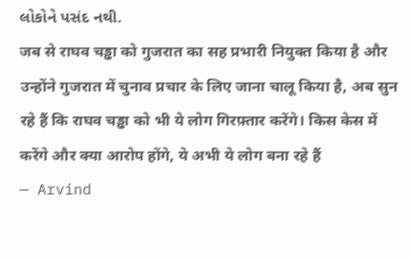લોકોને પસંદ નથી.
जब से राघव चड्ढा को गुजरात का सह प्रभारी नियुक्त किया है और उन्होंने गुजरात में चुनाव प्रचार के लिए जाना चालू किया है, अब सुन रहे हैं कि राघव चड्ढा को भी ये लोग गिरफ़्तार करेंगे। किस केस में करेंगे और क्या आरोप होंगे, ये अभी ये लोग बना रहे हैं
— Arvind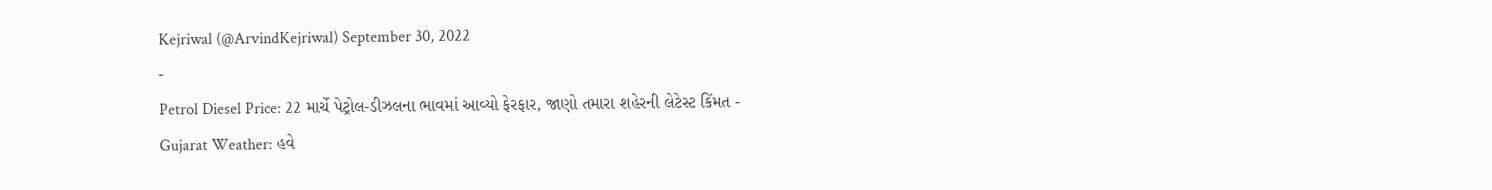Kejriwal (@ArvindKejriwal) September 30, 2022
-
Petrol Diesel Price: 22 માર્ચે પેટ્રોલ-ડીઝલના ભાવમાં આવ્યો ફેરફાર, જાણો તમારા શહેરની લેટેસ્ટ કિંમત -
Gujarat Weather: હવે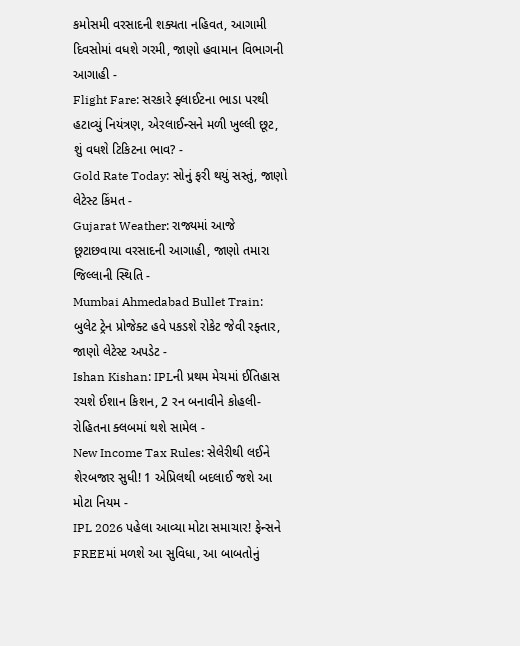કમોસમી વરસાદની શક્યતા નહિવત, આગામી દિવસોમાં વધશે ગરમી, જાણો હવામાન વિભાગની આગાહી -
Flight Fare: સરકારે ફ્લાઈટના ભાડા પરથી હટાવ્યું નિયંત્રણ, એરલાઈન્સને મળી ખુલ્લી છૂટ, શું વધશે ટિકિટના ભાવ? -
Gold Rate Today: સોનું ફરી થયું સસ્તું, જાણો લેટેસ્ટ કિંમત -
Gujarat Weather: રાજ્યમાં આજે છૂટાછવાયા વરસાદની આગાહી, જાણો તમારા જિલ્લાની સ્થિતિ -
Mumbai Ahmedabad Bullet Train: બુલેટ ટ્રેન પ્રોજેક્ટ હવે પકડશે રોકેટ જેવી રફ્તાર, જાણો લેટેસ્ટ અપડેટ -
Ishan Kishan: IPLની પ્રથમ મેચમાં ઈતિહાસ રચશે ઈશાન કિશન, 2 રન બનાવીને કોહલી-રોહિતના ક્લબમાં થશે સામેલ -
New Income Tax Rules: સેલેરીથી લઈને શેરબજાર સુધી! 1 એપ્રિલથી બદલાઈ જશે આ મોટા નિયમ -
IPL 2026 પહેલા આવ્યા મોટા સમાચાર! ફેન્સને FREEમાં મળશે આ સુવિધા, આ બાબતોનું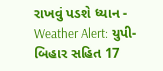રાખવું પડશે ધ્યાન -
Weather Alert: યુપી-બિહાર સહિત 17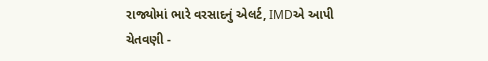રાજ્યોમાં ભારે વરસાદનું એલર્ટ, IMDએ આપી ચેતવણી -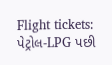Flight tickets: પેટ્રોલ-LPG પછી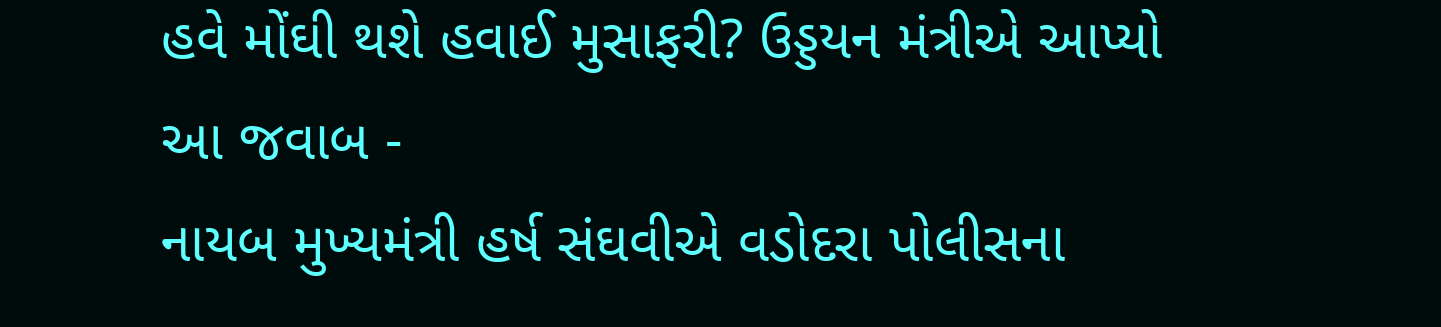હવે મોંઘી થશે હવાઈ મુસાફરી? ઉડ્ડયન મંત્રીએ આપ્યો આ જવાબ -
નાયબ મુખ્યમંત્રી હર્ષ સંઘવીએ વડોદરા પોલીસના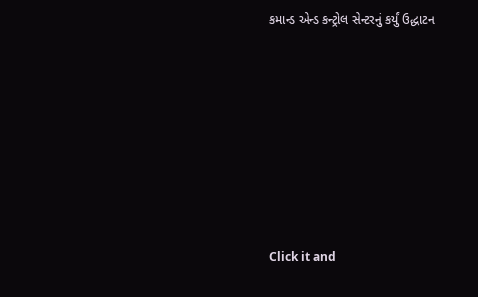કમાન્ડ એન્ડ કન્ટ્રોલ સેન્ટરનું કર્યું ઉદ્ધાટન










Click it and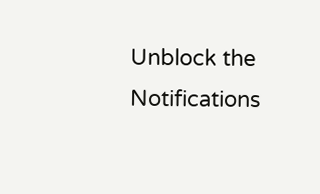Unblock the Notifications